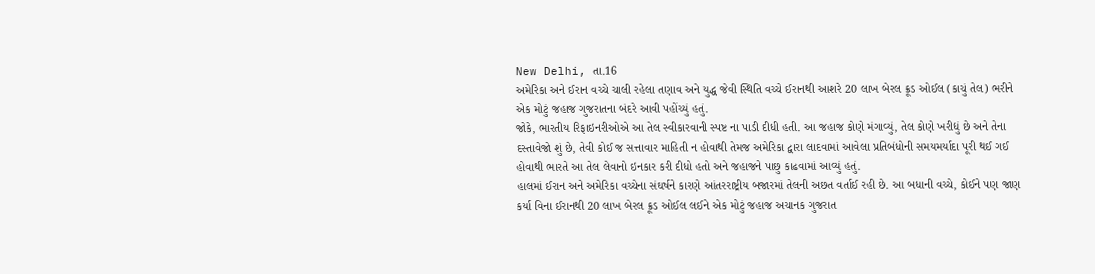New Delhi, તા.16
અમેરિકા અને ઈરાન વચ્ચે ચાલી રહેલા તણાવ અને યુદ્ધ જેવી સ્થિતિ વચ્ચે ઈરાનથી આશરે 20 લાખ બેરલ ક્રૂડ ઓઈલ (કાચું તેલ) ભરીને એક મોટું જહાજ ગુજરાતના બંદરે આવી પહોંચ્યું હતું.
જોકે, ભારતીય રિફાઇનરીઓએ આ તેલ સ્વીકારવાની સ્પષ્ટ ના પાડી દીધી હતી. આ જહાજ કોણે મંગાવ્યું, તેલ કોણે ખરીદ્યું છે અને તેના દસ્તાવેજો શું છે, તેવી કોઈ જ સત્તાવાર માહિતી ન હોવાથી તેમજ અમેરિકા દ્વારા લાદવામાં આવેલા પ્રતિબંધોની સમયમર્યાદા પૂરી થઈ ગઈ હોવાથી ભારતે આ તેલ લેવાનો ઇનકાર કરી દીધો હતો અને જહાજને પાછુ કાઢવામાં આવ્યું હતું.
હાલમાં ઈરાન અને અમેરિકા વચ્ચેના સંઘર્ષને કારણે આંતરરાષ્ટ્રીય બજારમાં તેલની અછત વર્તાઈ રહી છે. આ બધાની વચ્ચે, કોઈને પણ જાણ કર્યા વિના ઈરાનથી 20 લાખ બેરલ ક્રૂડ ઓઈલ લઈને એક મોટું જહાજ અચાનક ગુજરાત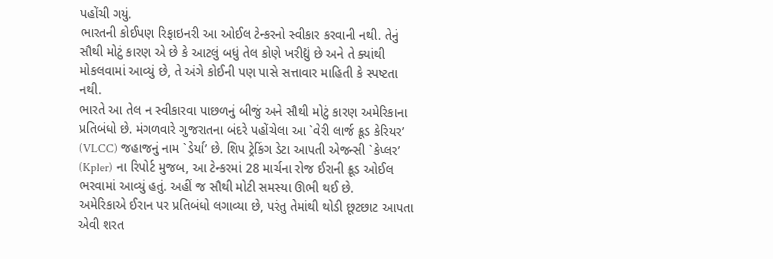પહોંચી ગયું.
ભારતની કોઈપણ રિફાઇનરી આ ઓઈલ ટેન્કરનો સ્વીકાર કરવાની નથી. તેનું સૌથી મોટું કારણ એ છે કે આટલું બધું તેલ કોણે ખરીદ્યું છે અને તે ક્યાંથી મોકલવામાં આવ્યું છે, તે અંગે કોઈની પણ પાસે સત્તાવાર માહિતી કે સ્પષ્ટતા નથી.
ભારતે આ તેલ ન સ્વીકારવા પાછળનું બીજું અને સૌથી મોટું કારણ અમેરિકાના પ્રતિબંધો છે. મંગળવારે ગુજરાતના બંદરે પહોંચેલા આ `વેરી લાર્જ ક્રૂડ કેરિયર’ (VLCC) જહાજનું નામ `ડેર્યા’ છે. શિપ ટ્રેકિંગ ડેટા આપતી એજન્સી `કેપ્લર’ (Kpler) ના રિપોર્ટ મુજબ, આ ટેન્કરમાં 28 માર્ચના રોજ ઈરાની ક્રૂડ ઓઈલ ભરવામાં આવ્યું હતું. અહીં જ સૌથી મોટી સમસ્યા ઊભી થઈ છે.
અમેરિકાએ ઈરાન પર પ્રતિબંધો લગાવ્યા છે, પરંતુ તેમાંથી થોડી છૂટછાટ આપતા એવી શરત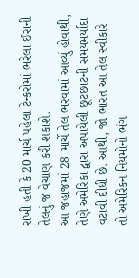રાખી હતી કે 20 માર્ચ પહેલા ટેન્કરોમાં ભરેલા ઈરાની તેલનું જ વેચાણ કરી શકાશે.
આ જહાજમાં 28 માર્ચે તેલ ભરવામાં આવ્યું હોવાથી, તેણે અમેરિકા દ્વારા અપાયેલી છૂટછાટની સમયમર્યાદા વટાવી દીધી છે. આથી, જો ભારત આ તેલ સ્વીકારે તો અમેરિકન નિયમોનો ભંગ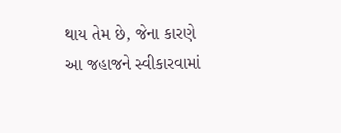થાય તેમ છે, જેના કારણે આ જહાજને સ્વીકારવામાં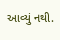આવ્યું નથી.